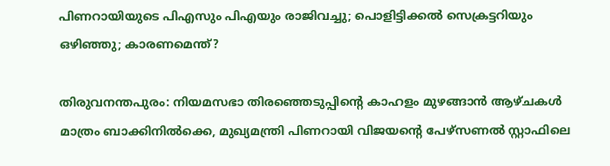പിണറായിയുടെ പിഎസും പിഎയും രാജിവച്ചു; പൊളിട്ടിക്കല്‍ സെക്രട്ടറിയും ഒഴിഞ്ഞു; കാരണമെന്ത്?

തിരുവനന്തപുരം: നിയമസഭാ തിരഞ്ഞെടുപ്പിന്റെ കാഹളം മുഴങ്ങാന്‍ ആഴ്ചകള്‍ മാത്രം ബാക്കിനില്‍ക്കെ, മുഖ്യമന്ത്രി പിണറായി വിജയന്റെ പേഴ്‌സണല്‍ സ്റ്റാഫിലെ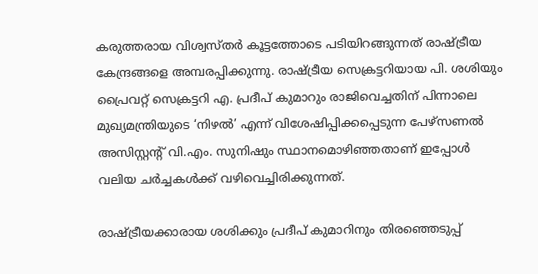കരുത്തരായ വിശ്വസ്തര്‍ കൂട്ടത്തോടെ പടിയിറങ്ങുന്നത് രാഷ്ട്രീയ കേന്ദ്രങ്ങളെ അമ്പരപ്പിക്കുന്നു. രാഷ്ട്രീയ സെക്രട്ടറിയായ പി. ശശിയും പ്രൈവറ്റ് സെക്രട്ടറി എ. പ്രദീപ് കുമാറും രാജിവെച്ചതിന് പിന്നാലെ മുഖ്യമന്ത്രിയുടെ ‘നിഴല്‍’ എന്ന് വിശേഷിപ്പിക്കപ്പെടുന്ന പേഴ്‌സണല്‍ അസിസ്റ്റന്റ് വി.എം. സുനിഷും സ്ഥാനമൊഴിഞ്ഞതാണ് ഇപ്പോള്‍ വലിയ ചര്‍ച്ചകള്‍ക്ക് വഴിവെച്ചിരിക്കുന്നത്.

രാഷ്ട്രീയക്കാരായ ശശിക്കും പ്രദീപ് കുമാറിനും തിരഞ്ഞെടുപ്പ്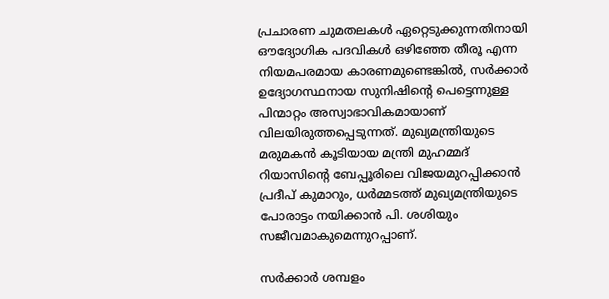പ്രചാരണ ചുമതലകള്‍ ഏറ്റെടുക്കുന്നതിനായി ഔദ്യോഗിക പദവികള്‍ ഒഴിഞ്ഞേ തീരൂ എന്ന നിയമപരമായ കാരണമുണ്ടെങ്കില്‍, സര്‍ക്കാര്‍ ഉദ്യോഗസ്ഥനായ സുനിഷിന്റെ പെട്ടെന്നുള്ള പിന്മാറ്റം അസ്വാഭാവികമായാണ് വിലയിരുത്തപ്പെടുന്നത്. മുഖ്യമന്ത്രിയുടെ മരുമകന്‍ കൂടിയായ മന്ത്രി മുഹമ്മദ് റിയാസിന്റെ ബേപ്പൂരിലെ വിജയമുറപ്പിക്കാന്‍ പ്രദീപ് കുമാറും, ധര്‍മ്മടത്ത് മുഖ്യമന്ത്രിയുടെ പോരാട്ടം നയിക്കാന്‍ പി. ശശിയും സജീവമാകുമെന്നുറപ്പാണ്.

സര്‍ക്കാര്‍ ശമ്പളം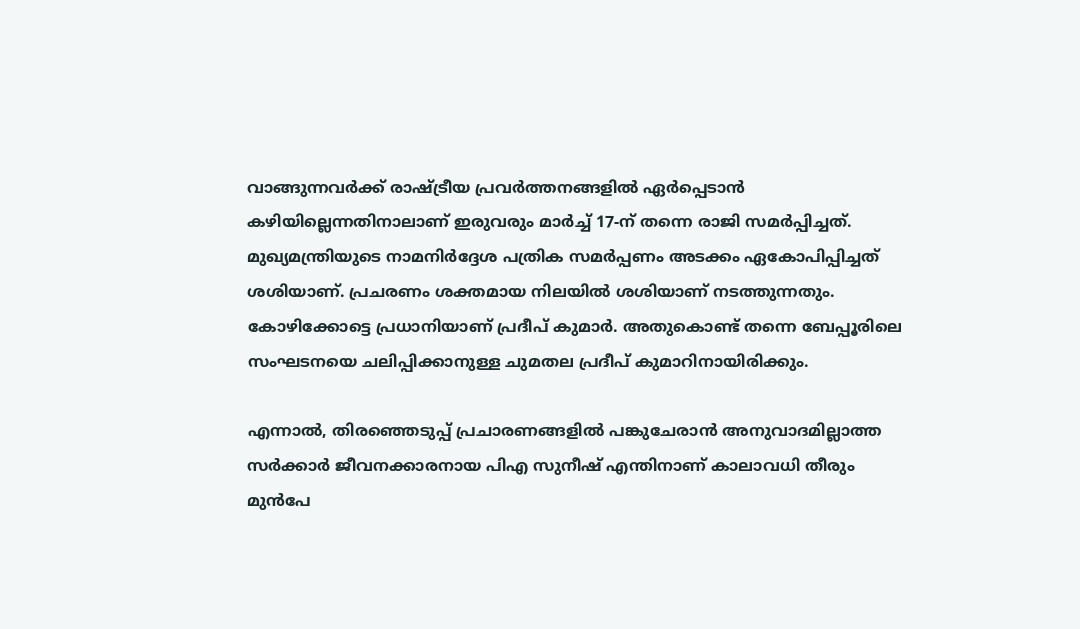വാങ്ങുന്നവര്‍ക്ക് രാഷ്ട്രീയ പ്രവര്‍ത്തനങ്ങളില്‍ ഏര്‍പ്പെടാന്‍ കഴിയില്ലെന്നതിനാലാണ് ഇരുവരും മാര്‍ച്ച് 17-ന് തന്നെ രാജി സമര്‍പ്പിച്ചത്. മുഖ്യമന്ത്രിയുടെ നാമനിര്‍ദ്ദേശ പത്രിക സമര്‍പ്പണം അടക്കം ഏകോപിപ്പിച്ചത് ശശിയാണ്. പ്രചരണം ശക്തമായ നിലയില്‍ ശശിയാണ് നടത്തുന്നതും. കോഴിക്കോട്ടെ പ്രധാനിയാണ് പ്രദീപ് കുമാര്‍. അതുകൊണ്ട് തന്നെ ബേപ്പൂരിലെ സംഘടനയെ ചലിപ്പിക്കാനുള്ള ചുമതല പ്രദീപ് കുമാറിനായിരിക്കും.

എന്നാല്‍, തിരഞ്ഞെടുപ്പ് പ്രചാരണങ്ങളില്‍ പങ്കുചേരാന്‍ അനുവാദമില്ലാത്ത സര്‍ക്കാര്‍ ജീവനക്കാരനായ പിഎ സുനീഷ് എന്തിനാണ് കാലാവധി തീരും മുന്‍പേ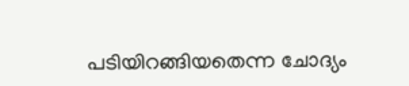പടിയിറങ്ങിയതെന്ന ചോദ്യം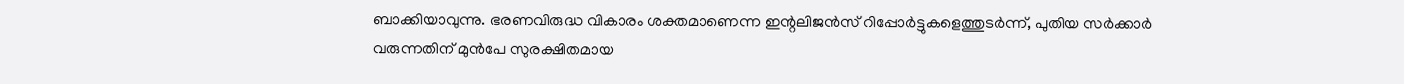ബാക്കിയാവുന്നു. ഭരണവിരുദ്ധ വികാരം ശക്തമാണെന്ന ഇന്റലിജന്‍സ് റിപ്പോര്‍ട്ടുകളെത്തുടര്‍ന്ന്, പുതിയ സര്‍ക്കാര്‍ വരുന്നതിന് മുന്‍പേ സുരക്ഷിതമായ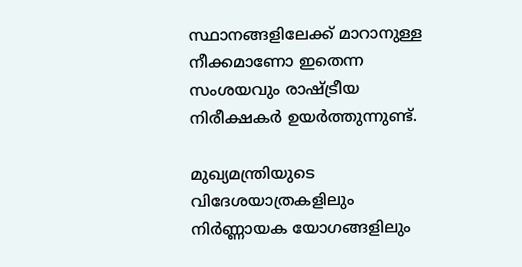സ്ഥാനങ്ങളിലേക്ക് മാറാനുള്ള നീക്കമാണോ ഇതെന്ന സംശയവും രാഷ്ട്രീയ നിരീക്ഷകര്‍ ഉയര്‍ത്തുന്നുണ്ട്.

മുഖ്യമന്ത്രിയുടെ വിദേശയാത്രകളിലും നിര്‍ണ്ണായക യോഗങ്ങളിലും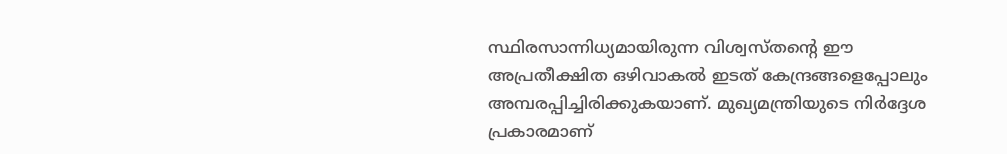സ്ഥിരസാന്നിധ്യമായിരുന്ന വിശ്വസ്തന്റെ ഈ അപ്രതീക്ഷിത ഒഴിവാകല്‍ ഇടത് കേന്ദ്രങ്ങളെപ്പോലും അമ്പരപ്പിച്ചിരിക്കുകയാണ്. മുഖ്യമന്ത്രിയുടെ നിര്‍ദ്ദേശ പ്രകാരമാണ്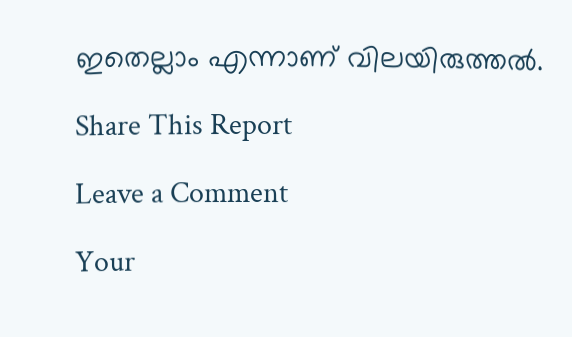ഇതെല്ലാം എന്നാണ് വിലയിരുത്തല്‍.

Share This Report

Leave a Comment

Your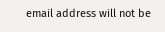email address will not be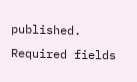published. Required fields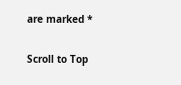are marked *

Scroll to Top